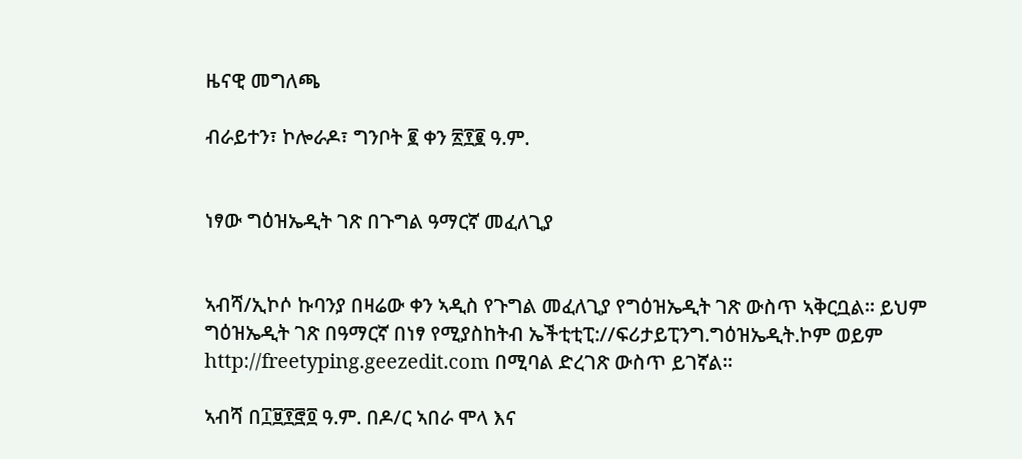ዜናዊ መግለጫ

ብራይተን፣ ኮሎራዶ፣ ግንቦት ፪ ቀን ፳፻፪ ዓ.ም.


ነፃው ግዕዝኤዲት ገጽ በጉግል ዓማርኛ መፈለጊያ


ኣብሻ/ኢኮሶ ኩባንያ በዛሬው ቀን ኣዲስ የጉግል መፈለጊያ የግዕዝኤዲት ገጽ ውስጥ ኣቅርቧል። ይህም ግዕዝኤዲት ገጽ በዓማርኛ በነፃ የሚያስከትብ ኤችቲቲፒ://ፍሪታይፒንግ.ግዕዝኤዲት.ኮም ወይም http://freetyping.geezedit.com በሚባል ድረገጽ ውስጥ ይገኛል።

ኣብሻ በ፲፱፻፸፬ ዓ.ም. በዶ/ር ኣበራ ሞላ እና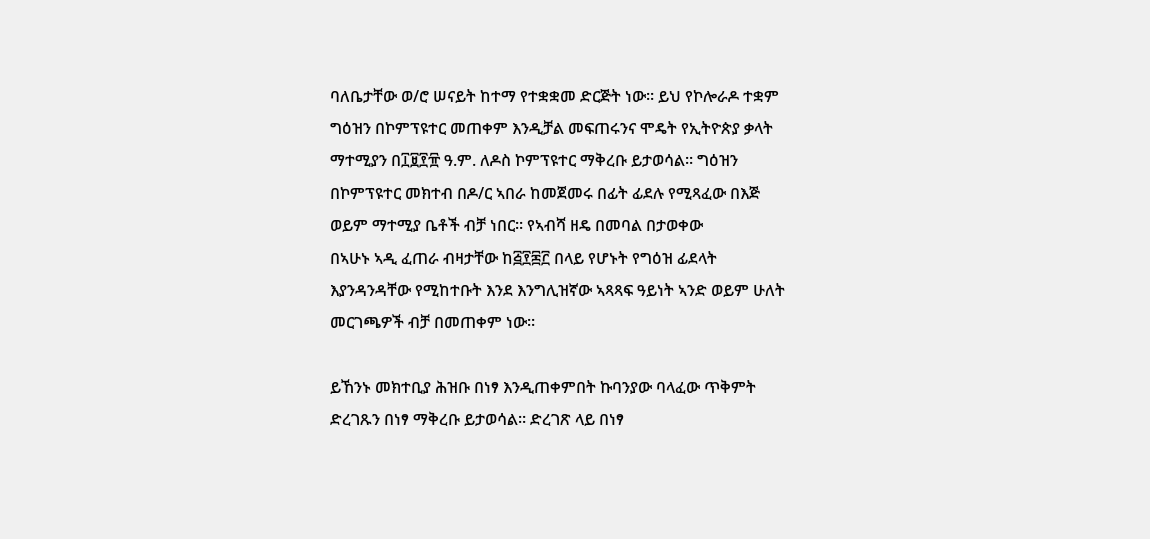ባለቤታቸው ወ/ሮ ሠናይት ከተማ የተቋቋመ ድርጅት ነው። ይህ የኮሎራዶ ተቋም ግዕዝን በኮምፕዩተር መጠቀም እንዲቻል መፍጠሩንና ሞዴት የኢትዮጵያ ቃላት ማተሚያን በ፲፱፻፹ ዓ.ም. ለዶስ ኮምፕዩተር ማቅረቡ ይታወሳል። ግዕዝን በኮምፕዩተር መክተብ በዶ/ር ኣበራ ከመጀመሩ በፊት ፊደሉ የሚጻፈው በእጅ ወይም ማተሚያ ቤቶች ብቻ ነበር። የኣብሻ ዘዴ በመባል በታወቀው
በኣሁኑ ኣዲ ፈጠራ ብዛታቸው ከ፭፻፷፫ በላይ የሆኑት የግዕዝ ፊደላት እያንዳንዳቸው የሚከተቡት እንደ እንግሊዝኛው ኣጻጻፍ ዓይነት ኣንድ ወይም ሁለት መርገጫዎች ብቻ በመጠቀም ነው።

ይኸንኑ መክተቢያ ሕዝቡ በነፃ እንዲጠቀምበት ኩባንያው ባላፈው ጥቅምት ድረገጹን በነፃ ማቅረቡ ይታወሳል። ድረገጽ ላይ በነፃ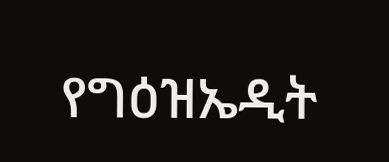የግዕዝኤዲት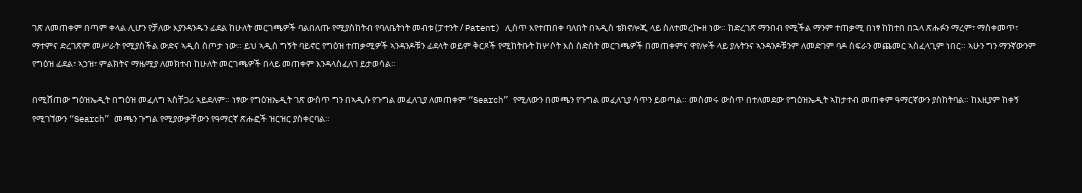ገጽ ለመጠቀም በጣም ቀላል ሊሆን የቻለው እያንዳንዱን ፊደል ከሁለት መርገጫዎች ባልበለጡ የሚያስከትብ የባለቤትነት መብቱ (ፓተንት / Patent) ሊሰጥ እየተጠበቀ ባለበት በኣዲስ ቴክኖሎጂ ላይ ስለተመረኰዘ ነው። ከድረገጽ ማንበብ የሚችል ማንም ተጠቃሚ በነፃ ከከተበ በኋላ ጽሑፉን ማረም፣ ማስቀመጥ፣ ማተምና ድረገጽም መሥራት የሚያስችል ውድና ኣዲስ ስጦታ ነው። ይህ ኣዲስ ግኝት ባይኖር የግዕዝ ተጠቃሚዎች ኣንዳንዶቹን ፊደላት ወይም ቅርጾች የሚከትቡት ከሦሶት እስ ስድስት መርገጫዎች በመጠቀምና ዋየሎች ላይ ያሉትንና ኣንዳንዶቹንም ለመድገም ባዶ ስፍራን መጨመር ኣስፈላጊም ነበር። ኣሁን ግን ማንኛውንም የግዕዝ ፊደል፣ ኣኃዝ፣ ምልክትና ማዜሚያ ለመክተብ ከሁለት መርገጫዎች በላይ መጠቀም እንዳላስፈለገ ይታወሳል።

በሚሸጠው ግዕዝኤዲት በግዕዝ መፈለግ ኣስቸጋሪ ኣይደለም። ነፃው የግዕዝኤዲት ገጽ ውስጥ ግን በኣዲሱ የጉግል መፈለጊያ ለመጠቀም “Search” የሚለውን በመጫን የጉግል መፈለጊያ ሳጥን ይወጣል። መስመሩ ውስጥ በተለመደው የግዕዝኤዲት ኣከታተብ መጠቀም ዓማርኛውን ያስከትባል። ከእዚያም ከቀኝ የሚገኘውን “Search” መጫን ጉግል የሚያውቃቸውን የዓማርኛ ጽሑፎች ዝርዝር ያስቀርባል።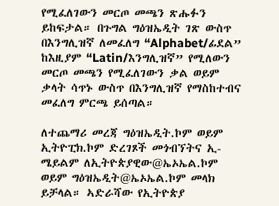የሚፈለገውን መርጦ መጫን ጽሑፉን ይከፍታል። በጉግል ግዕዝኤዲት ገጽ ውስጥ በእንግሊዝኛ ለመፈለግ “Alphabet/ፊደል” ከእዚያም “Latin/እንግሊዝኛ” የሚለውን መርጦ መጫን የሚፈለገውን ቃል ወይም ቃላት ሳጥኑ ውስጥ በእንግሊዝኛ የማስከተብና መፈለግ ምርጫ ይሰጣል።

ለተጨማሪ መረጃ ግዕዝኤዲት.ኮም ወይም ኢትዮፒክ.ኮም ድረገጾች መጎብኘትና ኢ-ሜይልም ለኢትዮጵያዊው@ኤኦኤል.ኮም ወይም ግዕዝኤዲት@ኤኦኤል.ኮም መላክ ይቻላል። ኣድራሻው የኢትዮጵያ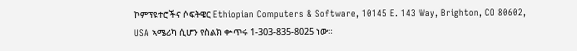ኮምፕዩተሮችና ሶፍትዌር Ethiopian Computers & Software, 10145 E. 143 Way, Brighton, CO 80602, USA ኣሜሪካ ሲሆን የስልክ ቍጥሩ 1-303-835-8025 ነው።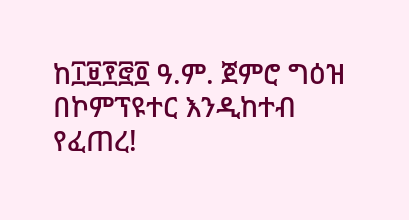ከ፲፱፻፸፬ ዓ.ም. ጀምሮ ግዕዝ በኮምፕዩተር እንዲከተብ የፈጠረ!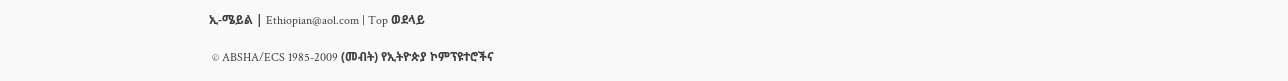ኢ-ሜይል | Ethiopian@aol.com | Top ወደላይ

 © ABSHA/ECS 1985-2009 (መብት) የኢትዮጵያ ኮምፕዩተሮችና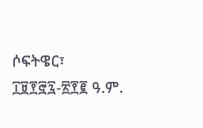ሶፍትዌር፣ ፲፱፻፸፯-፳፻፪ ዓ.ም.